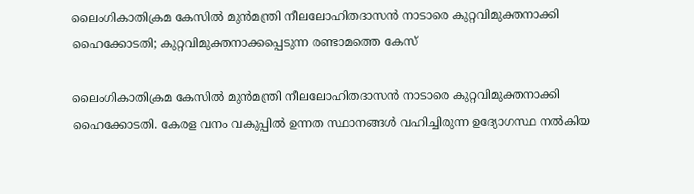ലൈംഗികാതിക്രമ കേസില്‍ മുന്‍മന്ത്രി നീലലോഹിതദാസന്‍ നാടാരെ കുറ്റവിമുക്തനാക്കി ഹൈക്കോടതി; കുറ്റവിമുക്തനാക്കപ്പെടുന്ന രണ്ടാമത്തെ കേസ്

ലൈംഗികാതിക്രമ കേസില്‍ മുന്‍മന്ത്രി നീലലോഹിതദാസന്‍ നാടാരെ കുറ്റവിമുക്തനാക്കി ഹൈക്കോടതി. കേരള വനം വകുപ്പില്‍ ഉന്നത സ്ഥാനങ്ങള്‍ വഹിച്ചിരുന്ന ഉദ്യോഗസ്ഥ നല്‍കിയ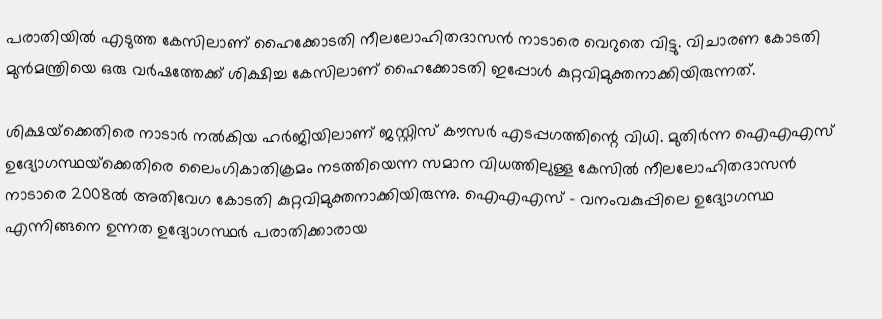പരാതിയില്‍ എടുത്ത കേസിലാണ് ഹൈക്കോടതി നീലലോഹിതദാസന്‍ നാടാരെ വെറുതെ വിട്ടു. വിചാരണ കോടതി മുന്‍മന്ത്രിയെ ഒരു വര്‍ഷത്തേക്ക് ശിക്ഷിച്ച കേസിലാണ് ഹൈക്കോടതി ഇപ്പോള്‍ കുറ്റവിമുക്തനാക്കിയിരുന്നത്.

ശിക്ഷയ്‌ക്കെതിരെ നാടാര്‍ നല്‍കിയ ഹര്‍ജിയിലാണ് ജസ്റ്റിസ് കൗസര്‍ എടപ്പഗത്തിന്റെ വിധി. മുതിര്‍ന്ന ഐഎഎസ് ഉദ്യോഗസ്ഥയ്‌ക്കെതിരെ ലൈംഗികാതിക്രമം നടത്തിയെന്ന സമാന വിധത്തിലുള്ള കേസില്‍ നീലലോഹിതദാസന്‍ നാടാരെ 2008ല്‍ അതിവേഗ കോടതി കുറ്റവിമുക്തനാക്കിയിരുന്നു. ഐഎഎസ് – വനംവകുപ്പിലെ ഉദ്യോഗസ്ഥ എന്നിങ്ങനെ ഉന്നത ഉദ്യോഗസ്ഥര്‍ പരാതിക്കാരായ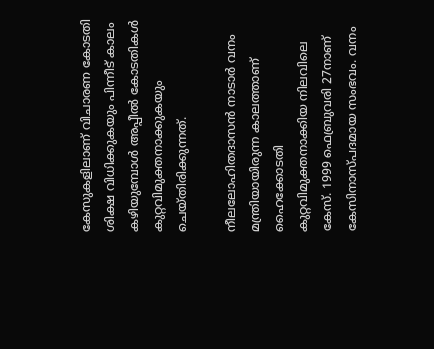കേസുകളിലാണ് വിചാരണ കോടതി ശിക്ഷ വിധിക്കുകയും പിന്നീട് കാലം കഴിയുമ്പോള്‍ അപ്പീല്‍ കോടതികള്‍ കുറ്റവിമുക്തനാക്കുകയും ചെയ്തിരിക്കുന്നത്.

നീലലോഹിതദാസന്‍ നാടാര്‍ വനം മന്ത്രിയായിരുന്ന കാലത്താണ് ഹൈക്കോടതി കുറ്റവിമുക്തനാക്കിയ നിലവിലെ കേസ്. 1999 ഫെബ്രുവരി 27നാണ് കേസിനാസ്പദമായ സംഭവം. വനം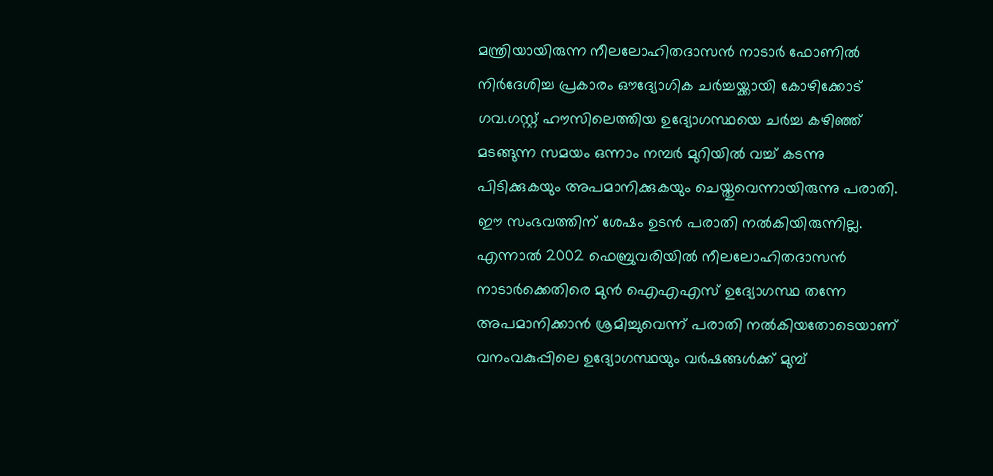മന്ത്രിയായിരുന്ന നീലലോഹിതദാസന്‍ നാടാര്‍ ഫോണില്‍ നിര്‍ദേശിച്ച പ്രകാരം ഔദ്യോഗിക ചര്‍ച്ചയ്ക്കായി കോഴിക്കോട് ഗവ.ഗസ്റ്റ് ഹൗസിലെത്തിയ ഉദ്യോഗസ്ഥയെ ചര്‍ച്ച കഴിഞ്ഞ് മടങ്ങുന്ന സമയം ഒന്നാം നമ്പര്‍ മുറിയില്‍ വച്ച് കടന്നു പിടിക്കുകയും അപമാനിക്കുകയും ചെയ്തുവെന്നായിരുന്നു പരാതി. ഈ സംഭവത്തിന് ശേഷം ഉടന്‍ പരാതി നല്‍കിയിരുന്നില്ല. എന്നാല്‍ 2002 ഫെബ്രുവരിയില്‍ നീലലോഹിതദാസന്‍ നാടാര്‍ക്കെതിരെ മുന്‍ ഐഎഎസ് ഉദ്യോഗസ്ഥ തന്നേ അപമാനിക്കാന്‍ ശ്രമിച്ചുവെന്ന് പരാതി നല്‍കിയതോടെയാണ് വനംവകുപ്പിലെ ഉദ്യോഗസ്ഥയും വര്‍ഷങ്ങള്‍ക്ക് മുമ്പ്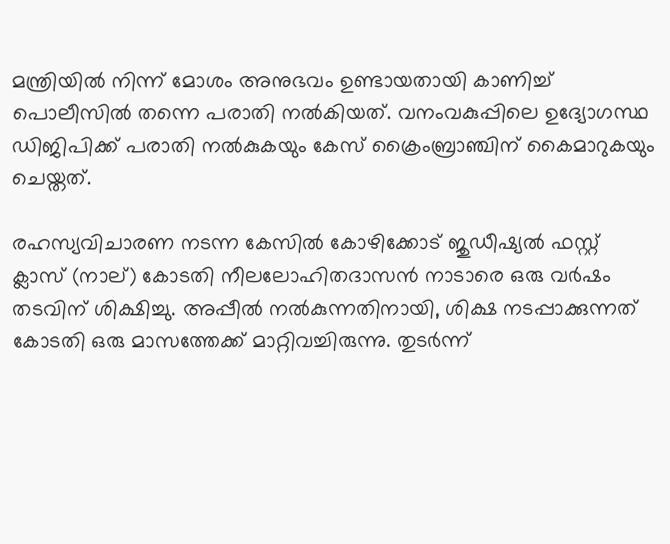മന്ത്രിയില്‍ നിന്ന് മോശം അനുഭവം ഉണ്ടായതായി കാണിച്ച് പൊലീസില്‍ തന്നെ പരാതി നല്‍കിയത്. വനംവകുപ്പിലെ ഉദ്യോഗസ്ഥ ഡിജിപിക്ക് പരാതി നല്‍കുകയും കേസ് ക്രൈംബ്രാഞ്ചിന് കൈമാറുകയും ചെയ്തത്.

രഹസ്യവിചാരണ നടന്ന കേസില്‍ കോഴിക്കോട് ജുഡീഷ്യല്‍ ഫസ്റ്റ് ക്ലാസ് (നാല്) കോടതി നീലലോഹിതദാസന്‍ നാടാരെ ഒരു വര്‍ഷം തടവിന് ശിക്ഷിച്ചു. അപ്പീല്‍ നല്‍കുന്നതിനായി, ശിക്ഷ നടപ്പാക്കുന്നത് കോടതി ഒരു മാസത്തേക്ക് മാറ്റിവച്ചിരുന്നു. തുടര്‍ന്ന്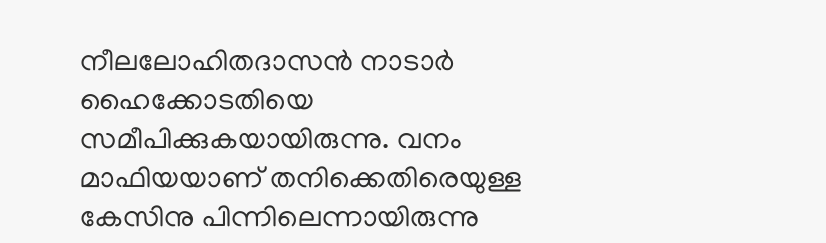നീലലോഹിതദാസന്‍ നാടാര്‍ ഹൈക്കോടതിയെ സമീപിക്കുകയായിരുന്നു. വനം മാഫിയയാണ് തനിക്കെതിരെയുള്ള കേസിനു പിന്നിലെന്നായിരുന്നു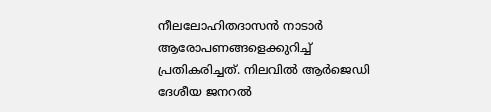നീലലോഹിതദാസന്‍ നാടാര്‍ ആരോപണങ്ങളെക്കുറിച്ച് പ്രതികരിച്ചത്. നിലവില്‍ ആര്‍ജെഡി ദേശീയ ജനറല്‍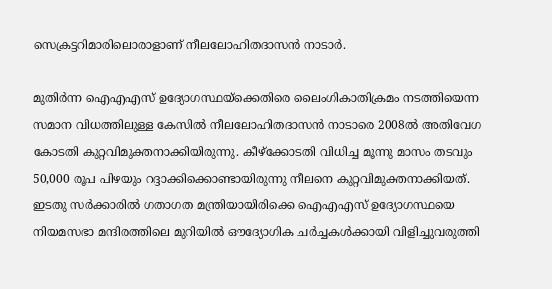സെക്രട്ടറിമാരിലൊരാളാണ് നീലലോഹിതദാസന്‍ നാടാര്‍.

മുതിര്‍ന്ന ഐഎഎസ് ഉദ്യോഗസ്ഥയ്‌ക്കെതിരെ ലൈംഗികാതിക്രമം നടത്തിയെന്ന സമാന വിധത്തിലുള്ള കേസില്‍ നീലലോഹിതദാസന്‍ നാടാരെ 2008ല്‍ അതിവേഗ കോടതി കുറ്റവിമുക്തനാക്കിയിരുന്നു. കീഴ്‌ക്കോടതി വിധിച്ച മൂന്നു മാസം തടവും 50,000 രൂപ പിഴയും റദ്ദാക്കിക്കൊണ്ടായിരുന്നു നീലനെ കുറ്റവിമുക്തനാക്കിയത്. ഇടതു സര്‍ക്കാരില്‍ ഗതാഗത മന്ത്രിയായിരിക്കെ ഐഎഎസ് ഉദ്യോഗസ്ഥയെ നിയമസഭാ മന്ദിരത്തിലെ മുറിയില്‍ ഔദ്യോഗിക ചര്‍ച്ചകള്‍ക്കായി വിളിച്ചുവരുത്തി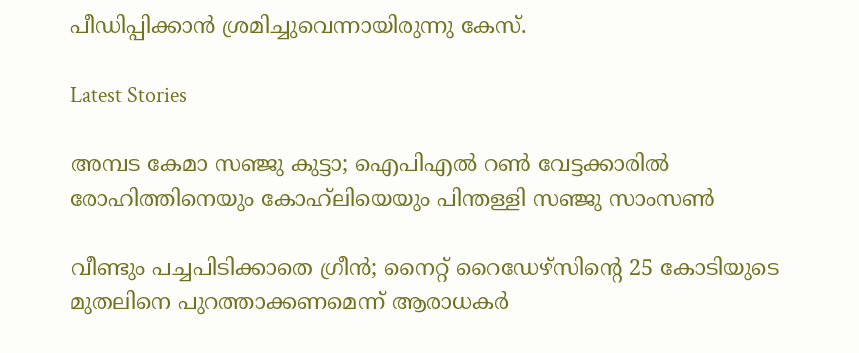പീഡിപ്പിക്കാന്‍ ശ്രമിച്ചുവെന്നായിരുന്നു കേസ്.

Latest Stories

അമ്പട കേമാ സഞ്ജു കുട്ടാ; ഐപിഎൽ റൺ വേട്ടക്കാരിൽ രോഹിത്തിനെയും കോഹ്‍ലിയെയും പിന്തള്ളി സഞ്ജു സാംസൺ

വീണ്ടും പച്ചപിടിക്കാതെ ഗ്രീൻ; നൈറ്റ് റൈഡേഴ്സിന്റെ 25 കോടിയുടെ മുതലിനെ പുറത്താക്കണമെന്ന് ആരാധകർ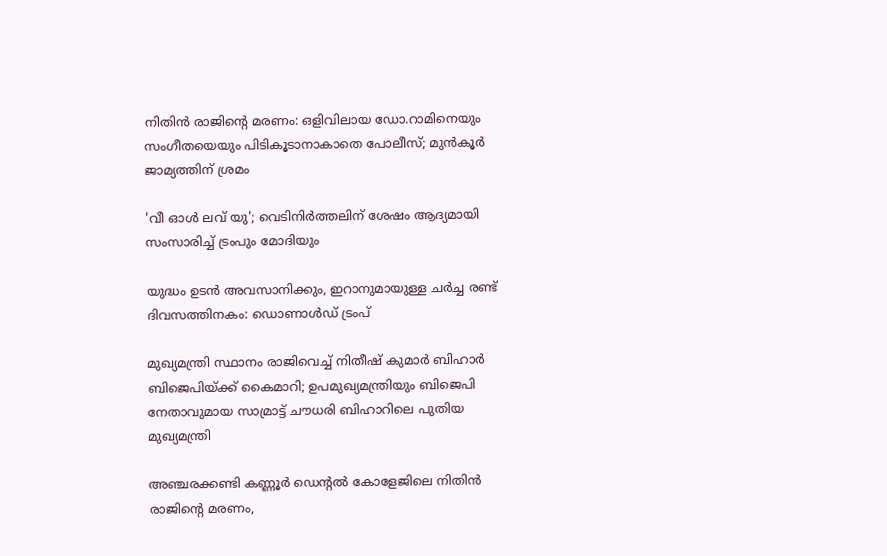നിതിൻ രാജിന്റെ മരണം: ഒളിവിലായ ഡോ.റാമിനെയും സംഗീതയെയും പിടികൂടാനാകാതെ പോലീസ്; മുൻ‌കൂർ ജാമ്യത്തിന് ശ്രമം

'വീ ഓൾ ലവ് യു'; വെടിനിർത്തലിന് ശേഷം ആദ്യമായി സംസാരിച്ച് ട്രംപും മോദിയും

യുദ്ധം ഉടൻ അവസാനിക്കും, ഇറാനുമായുള്ള ചർച്ച രണ്ട് ദിവസത്തിനകം: ഡൊണാൾഡ് ട്രംപ്

മുഖ്യമന്ത്രി സ്ഥാനം രാജിവെച്ച് നിതീഷ് കുമാര്‍ ബിഹാര്‍ ബിജെപിയ്ക്ക് കൈമാറി; ഉപമുഖ്യമന്ത്രിയും ബിജെപി നേതാവുമായ സാമ്രാട്ട് ചൗധരി ബിഹാറിലെ പുതിയ മുഖ്യമന്ത്രി

അഞ്ചരക്കണ്ടി കണ്ണൂര്‍ ഡെന്റല്‍ കോളേജിലെ നിതിന്‍ രാജിന്റെ മരണം,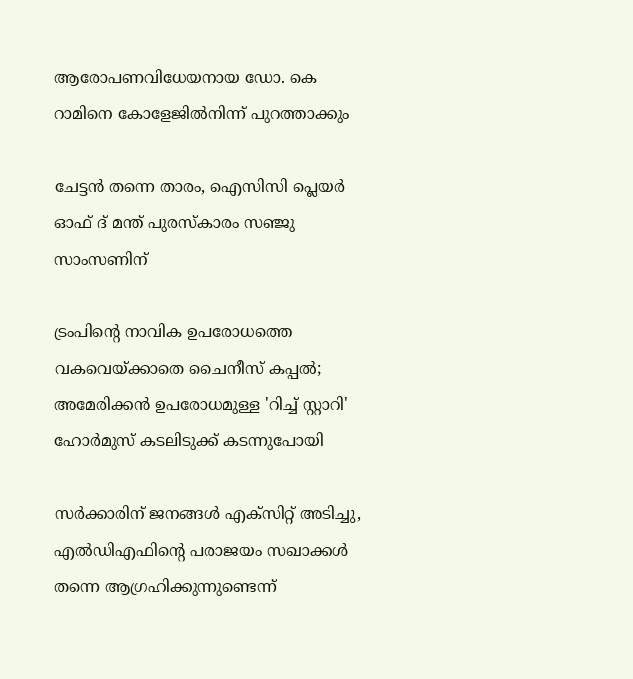ആരോപണവിധേയനായ ഡോ. കെ റാമിനെ കോളേജില്‍നിന്ന് പുറത്താക്കും

ചേട്ടന്‍ തന്നെ താരം, ഐസിസി പ്ലെയര്‍ ഓഫ് ദ് മന്ത് പുരസ്‌കാരം സഞ്ജു സാംസണിന്

ട്രംപിന്റെ നാവിക ഉപരോധത്തെ വകവെയ്ക്കാതെ ചൈനീസ് കപ്പല്‍; അമേരിക്കന്‍ ഉപരോധമുള്ള 'റിച്ച് സ്റ്റാറി' ഹോര്‍മുസ് കടലിടുക്ക് കടന്നുപോയി

സര്‍ക്കാരിന് ജനങ്ങള്‍ എക്‌സിറ്റ് അടിച്ചു, എല്‍ഡിഎഫിന്റെ പരാജയം സഖാക്കള്‍ തന്നെ ആഗ്രഹിക്കുന്നുണ്ടെന്ന്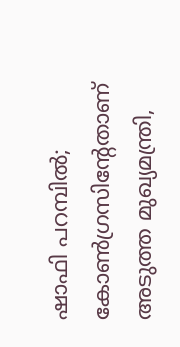ഷാഫി പറമ്പില്‍; കോണ്‍ഗ്രസിന്റേതാണ് അടുത്ത മുഖ്യമന്ത്രി,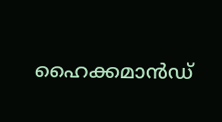ഹൈക്കമാന്‍ഡ്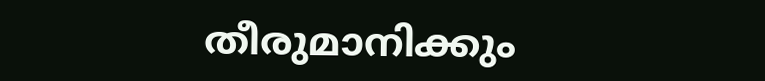തീരുമാനിക്കും